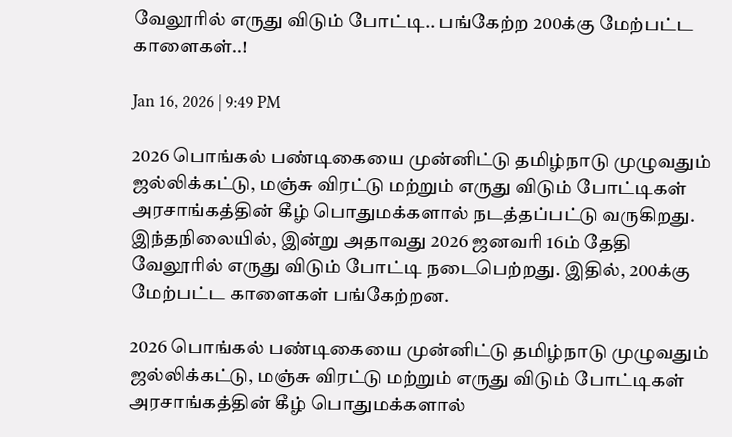வேலூரில் எருது விடும் போட்டி.. பங்கேற்ற 200க்கு மேற்பட்ட காளைகள்..!

Jan 16, 2026 | 9:49 PM

2026 பொங்கல் பண்டிகையை முன்னிட்டு தமிழ்நாடு முழுவதும் ஜல்லிக்கட்டு, மஞ்சு விரட்டு மற்றும் எருது விடும் போட்டிகள் அரசாங்கத்தின் கீழ் பொதுமக்களால் நடத்தப்பட்டு வருகிறது. இந்தநிலையில், இன்று அதாவது 2026 ஜனவரி 16ம் தேதி வேலூரில் எருது விடும் போட்டி நடைபெற்றது. இதில், 200க்கு மேற்பட்ட காளைகள் பங்கேற்றன.

2026 பொங்கல் பண்டிகையை முன்னிட்டு தமிழ்நாடு முழுவதும் ஜல்லிக்கட்டு, மஞ்சு விரட்டு மற்றும் எருது விடும் போட்டிகள் அரசாங்கத்தின் கீழ் பொதுமக்களால்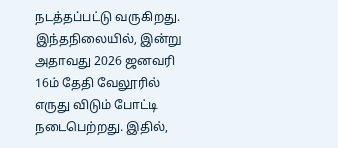நடத்தப்பட்டு வருகிறது. இந்தநிலையில், இன்று அதாவது 2026 ஜனவரி 16ம் தேதி வேலூரில் எருது விடும் போட்டி நடைபெற்றது. இதில்,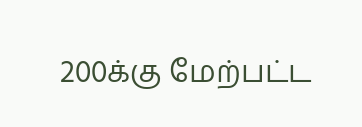200க்கு மேற்பட்ட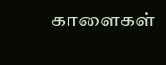காளைகள்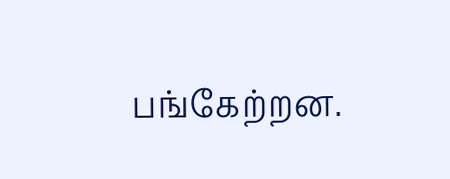பங்கேற்றன.